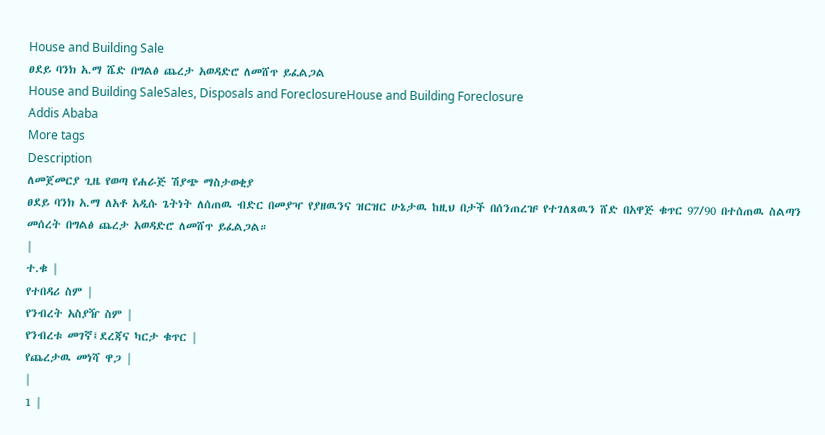House and Building Sale
ፀደይ ባንክ አ.ማ ሼድ በግልፅ ጨረታ አወዳድሮ ለመሸጥ ይፈልጋል
House and Building SaleSales, Disposals and ForeclosureHouse and Building Foreclosure
Addis Ababa
More tags
Description
ለመጀመርያ ጊዜ የወጣ የሐራጅ ሽያጭ ማስታወቂያ
ፀደይ ባንክ አ.ማ ለአቶ አዲሱ ጌትነት ለሰጠዉ ብድር በመያዣ የያዘዉንና ዝርዝር ሁኔታዉ ከዚህ በታች በሰንጠረዡ የተገለጸዉን ሸድ በአዋጅ ቁጥር 97/90 በተሰጠዉ ስልጣን መሰረት በግልፅ ጨረታ አወዳድሮ ለመሸጥ ይፈልጋል።
|
ተ.ቁ |
የተበዳሪ ስም |
የንብረት አስያዥ ስም |
የንብረቱ መገኛ፤ደረጃና ካርታ ቁጥር |
የጨረታዉ መነሻ ዋጋ |
|
1 |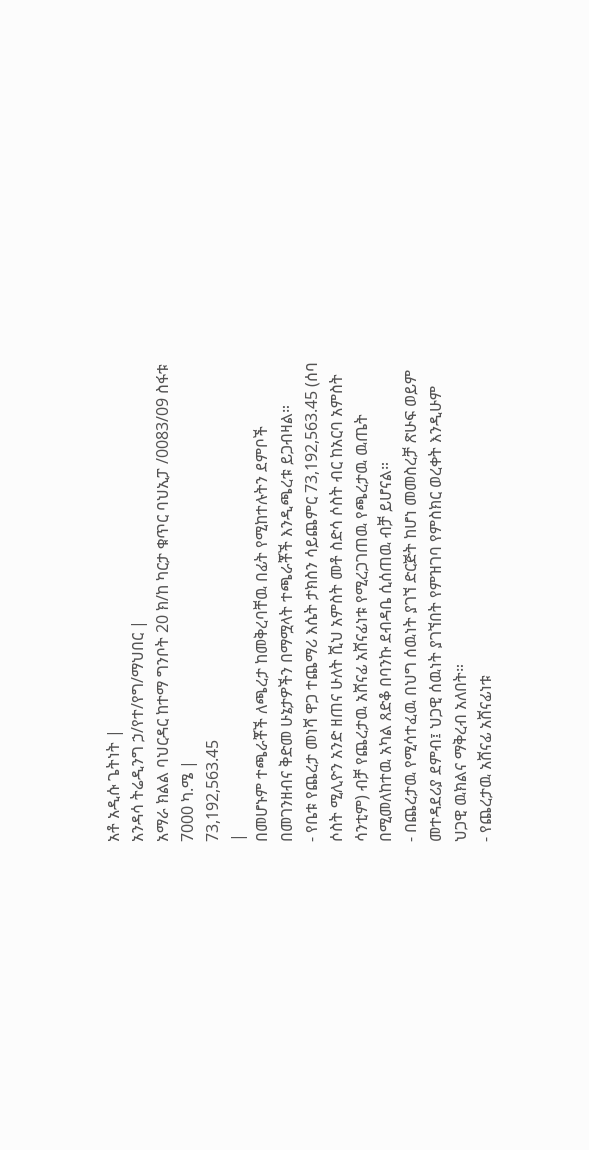አቶ አዲሱ ጌትነት |
አንዳሳ ትሬዲንግ ኃ/የተ/የግ/ማህበር |
አማራ ክልል ባህርዳር ከተማ ግንቦት 20 ክ/ከ ካርታ ቁጥር ባህኢፓ /0083/09 ስፋቱ 7000 ካ.ሜ |
73,192,563.45
|
በመሆኑም ተጫራቾች ለጫረታ ከመቅረባቸዉ በፊት የሚከተሉትን ደምቦች በመገንዘብና ቅድመ ሁኔታዎችን በማሟላት ተጫራቾች እንዲጫረቱ ይጋብዛል።
- የቤቱ የጨረታ መነሻ ዋጋ ተጨማሪ እሴት ታክስን ሳይጨምር 73,192,563.45 (ሰባ ሶስት ሚሊዮን አንድ ዘጠና ሁለት ሺህ አምስት መቶ ስድሳ ሶስት ብር ከአርባ አምስት ሳንቲም) ብቻ የጨረታዉ አሸናፊ አሸናፊነቱ የሚረጋገጠዉ የጫረታዉ ዉጤት በሚመለከተዉ አካል ጸድቆ በባንኩ ደብዳቤ ሲሰጠዉ ብቻ ይሆናል።
- በጨረታዉ የሚሳተፈዉ በህግ ሰዉነት ያገኘ ድርጅት ከሆነ መመስረቻ ጽሁፍ ወይም መተዳደሪያ ደምብ፤ ህጋዊ ሰዉነት ያገኘበት የምዝገባ የምስክር ወረቀት እንዲሁም ህጋዊ ዉክልና ማቅረብ አለበት።
- የጨረታዉ አሸናፊ አሸናፊነቱ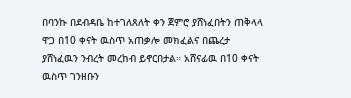በባንኩ በደብዳቤ ከተገለጸለት ቀን ጀምሮ ያሸነፈበትን ጠቅላላ ዋጋ በ10 ቀናት ዉስጥ አጠቃሎ መክፈልና በጨረታ ያሸነፈዉን ንብረት መረከብ ይኖርበታል። አሸናፊዉ በ10 ቀናት ዉስጥ ገንዘቡን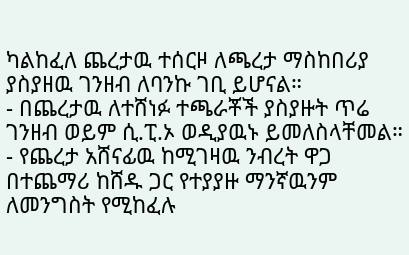ካልከፈለ ጨረታዉ ተሰርዞ ለጫረታ ማስከበሪያ ያስያዘዉ ገንዘብ ለባንኩ ገቢ ይሆናል።
- በጨረታዉ ለተሸነፉ ተጫራቾች ያስያዙት ጥሬ ገንዘብ ወይም ሲ.ፒ.ኦ ወዲያዉኑ ይመለስላቸመል።
- የጨረታ አሸናፊዉ ከሚገዛዉ ንብረት ዋጋ በተጨማሪ ከሸዱ ጋር የተያያዙ ማንኛዉንም ለመንግስት የሚከፈሉ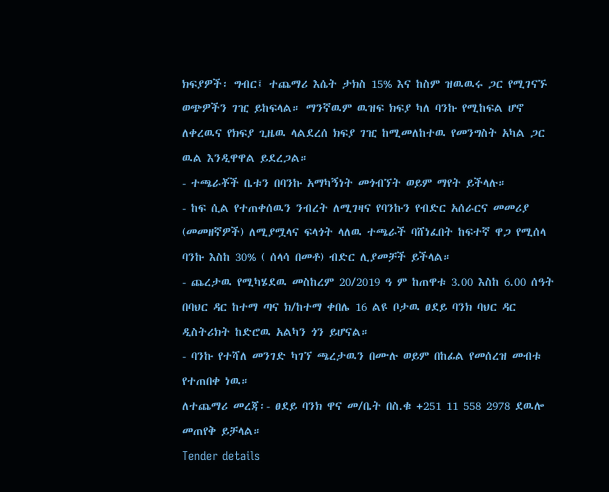ክፍያዎች፡ ግብር፤ ተጨማሪ እሴት ታክስ 15% እና ከስም ዝዉዉሩ ጋር የሚገናኙ ወጭዎችን ገዢ ይከፍላል። ማንኛዉም ዉዝፍ ክፍያ ካለ ባንኩ የሚከፍል ሆኖ ለቀረዉና የክፍያ ጊዜዉ ላልደረሰ ክፍያ ገዢ ከሚመለከተዉ የመንግስት አካል ጋር ዉል እንዲዋዋል ይደረጋል።
- ተጫራቾች ቤቱን በባንኩ አማካኝነት መጎብኘት ወይም ማየት ይችላሉ።
- ከፍ ሲል የተጠቀሰዉን ንብረት ለሚገዛና የባንኩን የብድር አሰራርና መመሪያ (መመዘኛዎች) ለሚያሟላና ፍላጎት ላለዉ ተጫራች ባሸነፈበት ከፍተኛ ዋጋ የሚሰላ ባንኩ እስከ 30% ( ሰላሳ በመቶ) ብድር ሊያመቻች ይችላል።
- ጨረታዉ የሚካሄደዉ መስከረም 20/2019 ዓ ም ከጠዋቱ 3.00 እስከ 6.00 ሰዓት በባህር ዳር ከተማ ጣና ክ/ከተማ ቀበሌ 16 ልዩ ቦታዉ ፀደይ ባንክ ባህር ዳር ዲስትሪክት ከድሮዉ አልካን ጎን ይሆናል።
- ባንኩ የተሻለ መንገድ ካገኘ ጫረታዉን በሙሉ ወይም በከፊል የመሰረዝ መብቱ የተጠበቀ ነዉ።
ለተጨማሪ መረጃ፡- ፀደይ ባንክ ዋና መ/ቤት በስ.ቁ +251 11 558 2978 ደዉሎ መጠየቅ ይቻላል።
Tender details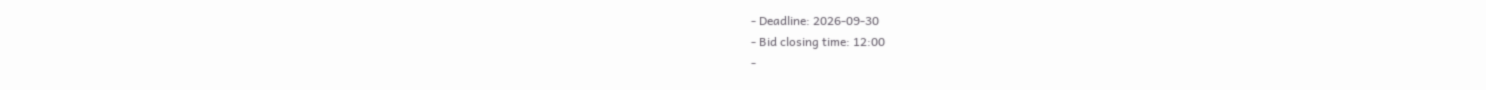- Deadline: 2026-09-30
- Bid closing time: 12:00
-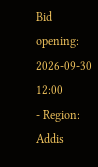Bid opening: 2026-09-30 12:00
- Region: Addis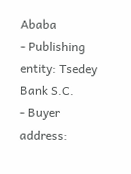Ababa
- Publishing entity: Tsedey Bank S.C.
- Buyer address: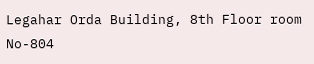Legahar Orda Building, 8th Floor room No-804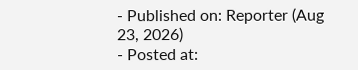- Published on: Reporter (Aug 23, 2026)
- Posted at: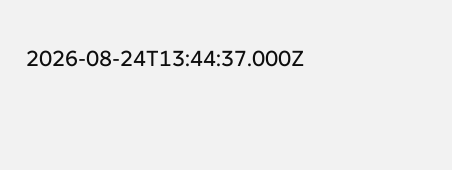2026-08-24T13:44:37.000Z